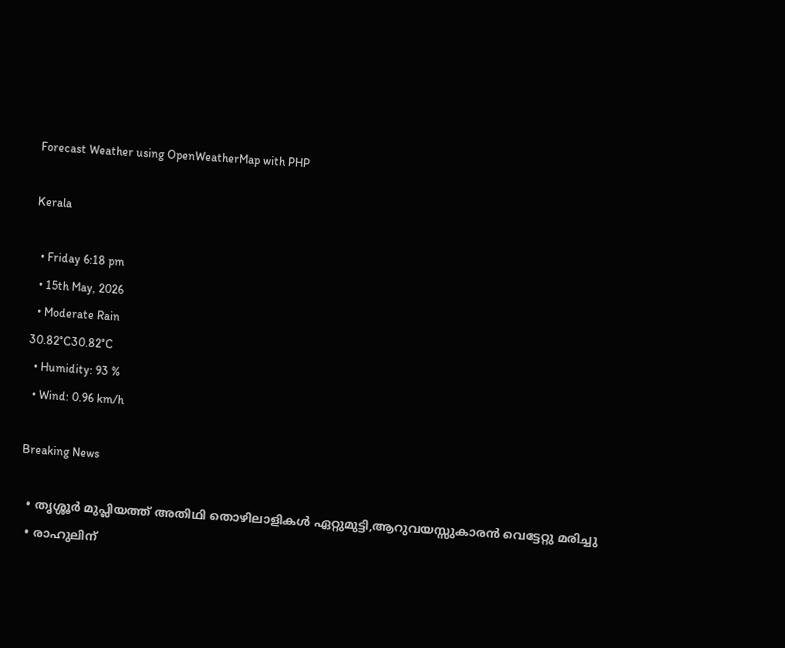Forecast Weather using OpenWeatherMap with PHP

Kerala

  • Friday 6:18 pm
  • 15th May, 2026
  • Moderate Rain
30.82°C30.82°C
  • Humidity: 93 %
  • Wind: 0.96 km/h

Breaking News

  • തൃശ്ശൂർ മുപ്ലിയത്ത് അതിഥി തൊഴിലാളികൾ ഏറ്റുമുട്ടി,ആറുവയസ്സുകാരൻ വെട്ടേറ്റു മരിച്ചു
  • രാഹുലിന്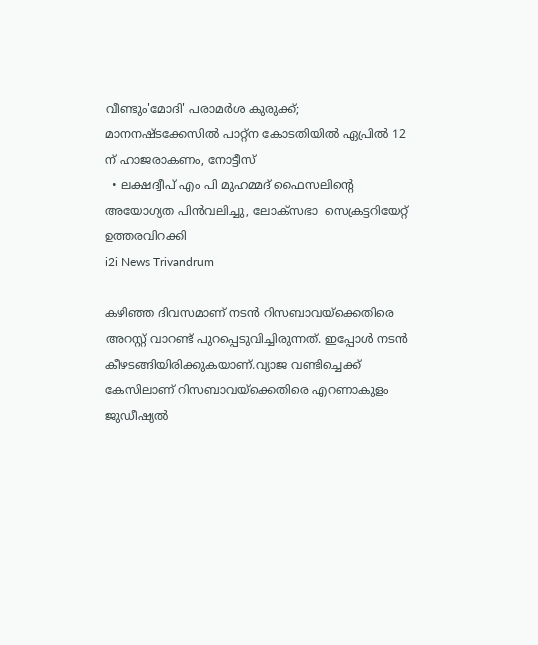വീണ്ടും'മോദി' പരാമര്‍ശ കുരുക്ക്; മാനനഷ്ടക്കേസിൽ പാറ്റ്ന കോടതിയിൽ ഏപ്രിൽ 12 ന് ഹാജരാകണം, നോട്ടീസ്
  • ലക്ഷദ്വീപ് എം പി മുഹമ്മദ് ഫൈസലിൻ്റെ അയോഗ്യത പിൻവലിച്ചു, ലോക്സഭാ  സെക്രട്ടറിയേറ്റ് ഉത്തരവിറക്കി
i2i News Trivandrum

കഴിഞ്ഞ ദിവസമാണ് നടൻ റിസബാവയ്ക്കെതിരെ അറസ്റ്റ് വാറണ്ട് പുറപ്പെടുവിച്ചിരുന്നത്. ഇപ്പോൾ നടൻ കീഴടങ്ങിയിരിക്കുകയാണ്.വ്യാജ വണ്ടിച്ചെക്ക് കേസിലാണ് റിസബാവയ്ക്കെതിരെ എറണാകുളം ജുഡീഷ്യല്‍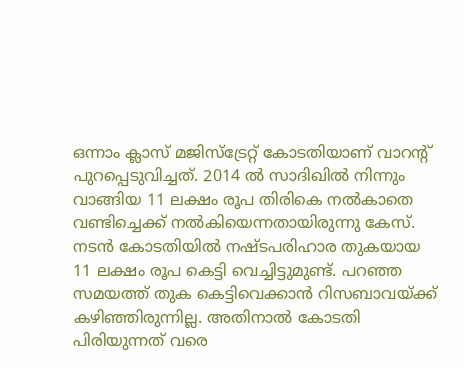ഒന്നാം ക്ലാസ് മജിസ്‌ട്രേറ്റ് കോടതിയാണ് വാറന്റ് പുറപ്പെടുവിച്ചത്. 2014 ല്‍ സാദിഖില്‍ നിന്നും വാങ്ങിയ 11 ലക്ഷം രൂപ തിരികെ നല്‍കാതെ വണ്ടിച്ചെക്ക് നല്‍കിയെന്നതായിരുന്നു കേസ്. നടൻ കോടതിയിൽ നഷ്ടപരിഹാര തുകയായ 11 ലക്ഷം രൂപ കെട്ടി വെച്ചിട്ടുമുണ്ട്. പറഞ്ഞ സമയത്ത് തുക കെട്ടിവെക്കാൻ റിസബാവയ്ക്ക് കഴിഞ്ഞിരുന്നില്ല. അതിനാൽ കോടതി പിരിയുന്നത് വരെ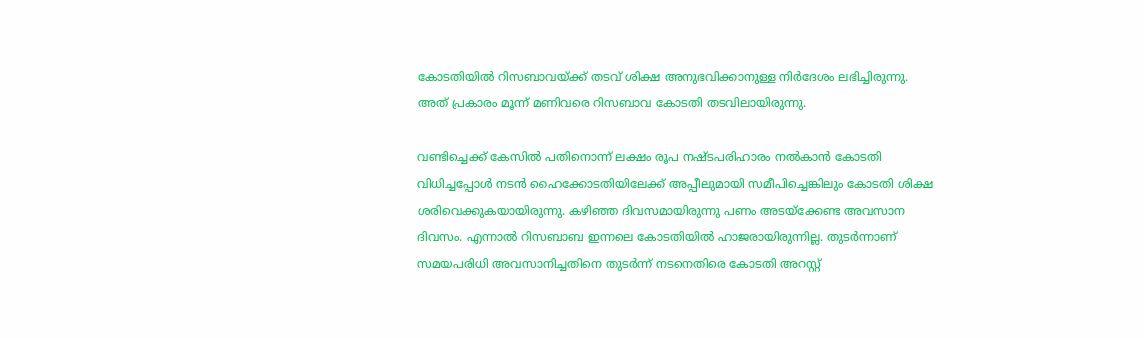കോടതിയിൽ റിസബാവയ്ക്ക് തടവ് ശിക്ഷ അനുഭവിക്കാനുള്ള നിർദേശം ലഭിച്ചിരുന്നു. അത് പ്രകാരം മൂന്ന് മണിവരെ റിസബാവ കോടതി തടവിലായിരുന്നു.

വണ്ടിച്ചെക്ക് കേസിൽ പതിനൊന്ന് ലക്ഷം രൂപ നഷ്ടപരിഹാരം നൽകാൻ കോടതി വിധിച്ചപ്പോൾ നടൻ ഹൈക്കോടതിയിലേക്ക് അപ്പീലുമായി സമീപിച്ചെങ്കിലും കോടതി ശിക്ഷ ശരിവെക്കുകയായിരുന്നു. കഴിഞ്ഞ ദിവസമായിരുന്നു പണം അടയ്‌ക്കേണ്ട അവസാന ദിവസം. എന്നാൽ റിസബാബ ഇന്നലെ കോടതിയിൽ ഹാജരായിരുന്നില്ല. തുടർന്നാണ് സമയപരിധി അവസാനിച്ചതിനെ തുടർന്ന് നടനെതിരെ കോടതി അറസ്റ്റ്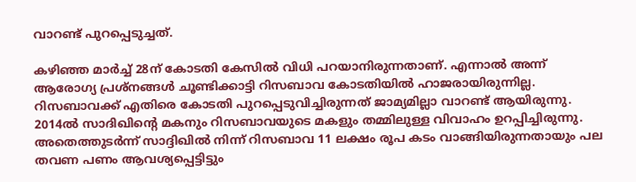വാറണ്ട് പുറപ്പെടുച്ചത്.

കഴിഞ്ഞ മാര്‍ച്ച് 28ന് കോടതി കേസില്‍ വിധി പറയാനിരുന്നതാണ്. എന്നാൽ അന്ന് ആരോഗ്യ പ്രശ്‌നങ്ങള്‍ ചൂണ്ടിക്കാട്ടി റിസബാവ കോടതിയില്‍ ഹാജരായിരുന്നില്ല. റിസബാവക്ക് എതിരെ കോടതി പുറപ്പെടുവിച്ചിരുന്നത് ജാമ്യമില്ലാ വാറണ്ട് ആയിരുന്നു. 2014ല്‍ സാദിഖിന്റെ മകനും റിസബാവയുടെ മകളും തമ്മിലുള്ള വിവാഹം ഉറപ്പിച്ചിരുന്നു. അതെത്തുടർന്ന് സാദ്ദിഖില്‍ നിന്ന് റിസബാവ 11 ലക്ഷം രൂപ കടം വാങ്ങിയിരുന്നതായും പല തവണ പണം ആവശ്യപ്പെട്ടിട്ടും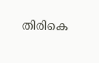തിരികെ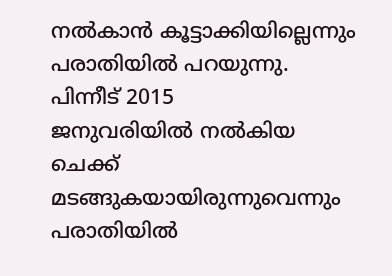നല്‍കാൻ കൂട്ടാക്കിയില്ലെന്നും പരാതിയിൽ പറയുന്നു. പിന്നീട് 2015
ജനുവരിയില്‍ നല്‍കിയ ചെക്ക് മടങ്ങുകയായിരുന്നുവെന്നും പരാതിയില്‍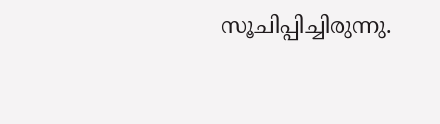സൂചിപ്പിച്ചിരുന്നു.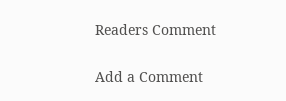Readers Comment

Add a Comment